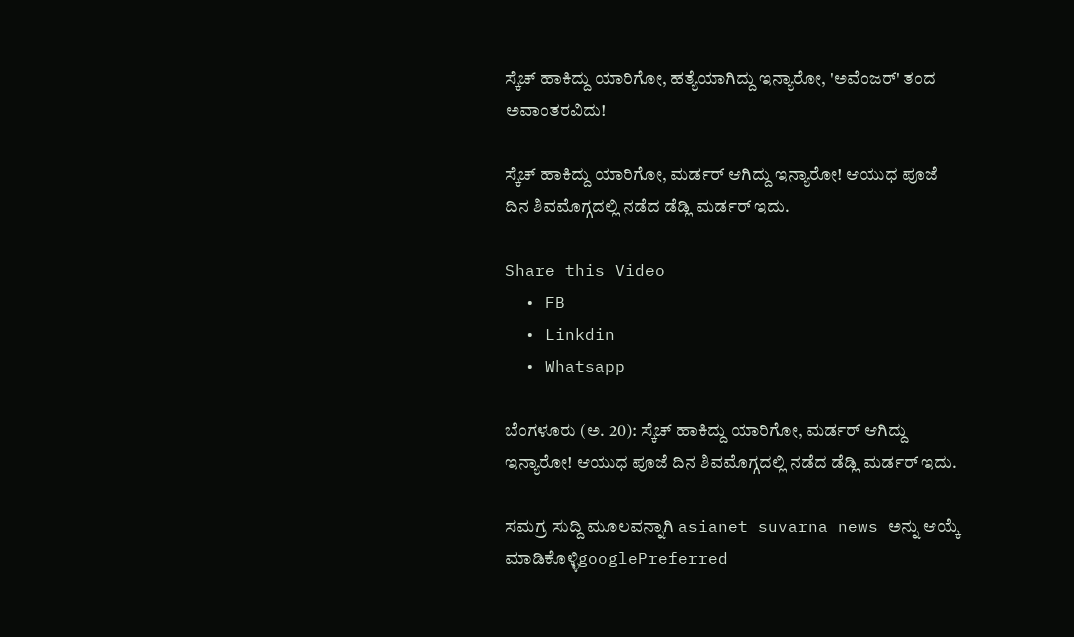ಸ್ಕೆಚ್ ಹಾಕಿದ್ದು ಯಾರಿಗೋ, ಹತ್ಯೆಯಾಗಿದ್ದು ಇನ್ಯಾರೋ, 'ಅವೆಂಜರ್' ತಂದ ಅವಾಂತರವಿದು!

ಸ್ಕೆಚ್ ಹಾಕಿದ್ದು ಯಾರಿಗೋ, ಮರ್ಡರ್ ಆಗಿದ್ದು ಇನ್ಯಾರೋ! ಆಯುಧ ಪೂಜೆ ದಿನ ಶಿವಮೊಗ್ಗದಲ್ಲಿ ನಡೆದ ಡೆಡ್ಲಿ ಮರ್ಡರ್ ಇದು.

Share this Video
  • FB
  • Linkdin
  • Whatsapp

ಬೆಂಗಳೂರು (ಅ. 20): ಸ್ಕೆಚ್ ಹಾಕಿದ್ದು ಯಾರಿಗೋ, ಮರ್ಡರ್ ಆಗಿದ್ದು ಇನ್ಯಾರೋ! ಆಯುಧ ಪೂಜೆ ದಿನ ಶಿವಮೊಗ್ಗದಲ್ಲಿ ನಡೆದ ಡೆಡ್ಲಿ ಮರ್ಡರ್ ಇದು.

ಸಮಗ್ರ ಸುದ್ದಿ ಮೂಲವನ್ನಾಗಿ asianet suvarna news ಅನ್ನು ಆಯ್ಕೆ ಮಾಡಿಕೊಳ್ಳಿgooglePreferred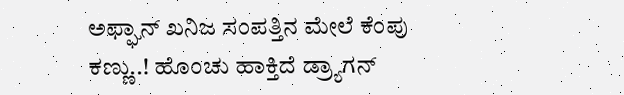ಅಫ್ಘಾನ್‌ ಖನಿಜ ಸಂಪತ್ತಿನ ಮೇಲೆ ಕೆಂಪು ಕಣ್ಣು..! ಹೊಂಚು ಹಾಕ್ತಿದೆ ಡ್ರ್ಯಾಗನ್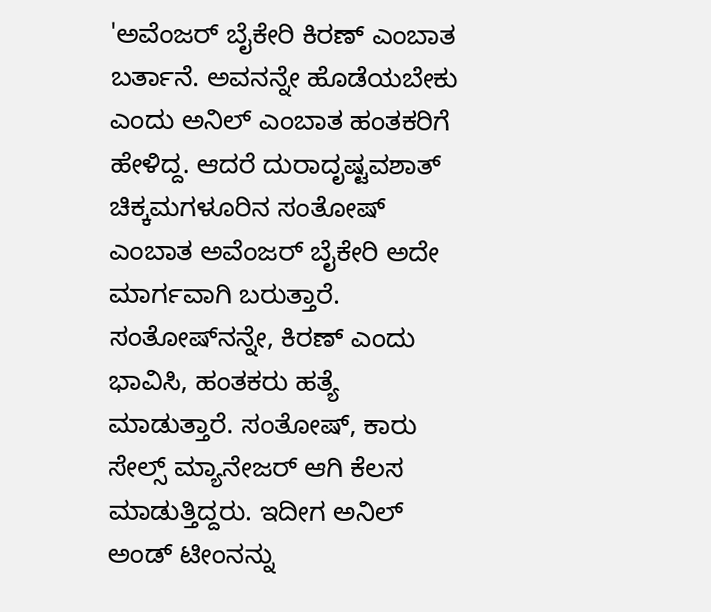'ಅವೆಂಜರ್ ಬೈಕೇರಿ ಕಿರಣ್ ಎಂಬಾತ ಬರ್ತಾನೆ. ಅವನನ್ನೇ ಹೊಡೆಯಬೇಕು ಎಂದು ಅನಿಲ್ ಎಂಬಾತ ಹಂತಕರಿಗೆ ಹೇಳಿದ್ದ. ಆದರೆ ದುರಾದೃಷ್ಟವಶಾತ್ ಚಿಕ್ಕಮಗಳೂರಿನ ಸಂತೋಷ್ ಎಂಬಾತ ಅವೆಂಜರ್ ಬೈಕೇರಿ ಅದೇ ಮಾರ್ಗವಾಗಿ ಬರುತ್ತಾರೆ. ಸಂತೋಷ್‌ನನ್ನೇ, ಕಿರಣ್ ಎಂದು ಭಾವಿಸಿ, ಹಂತಕರು ಹತ್ಯೆ ಮಾಡುತ್ತಾರೆ. ಸಂತೋಷ್, ಕಾರು ಸೇಲ್ಸ್‌ ಮ್ಯಾನೇಜರ್ ಆಗಿ ಕೆಲಸ ಮಾಡುತ್ತಿದ್ದರು. ಇದೀಗ ಅನಿಲ್ ಅಂಡ್ ಟೀಂನನ್ನು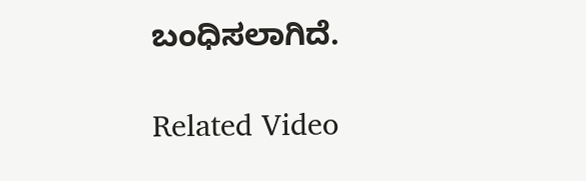ಬಂಧಿಸಲಾಗಿದೆ.

Related Video